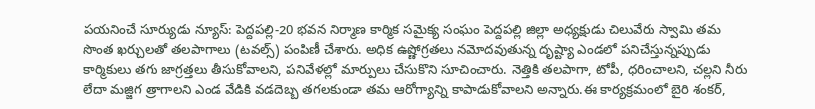పయనించే సూర్యుడు న్యూస్: పెద్దపల్లి-20 భవన నిర్మాణ కార్మిక సమైక్య సంఘం పెద్దపల్లి జిల్లా అధ్యక్షుడు చిలువేరు స్వామి తమ సొంత ఖర్చులతో తలపాగాలు (టవల్స్) పంపిణీ చేశారు. అధిక ఉష్ణోగ్రతలు నమోదవుతున్న దృష్ట్యా ఎండలో పనిచేస్తున్నప్పుడు కార్మికులు తగు జాగ్రత్తలు తీసుకోవాలని, పనివేళల్లో మార్పులు చేసుకొని సూచించారు. నెత్తికి తలపాగా, టోపీ, ధరించాలని, చల్లని నీరు లేదా మజ్జిగ త్రాగాలని ఎండ వేడికి వడదెబ్బ తగలకుండా తమ ఆరోగ్యాన్ని కాపాడుకోవాలని అన్నారు.ఈ కార్యక్రమంలో బైరి శంకర్,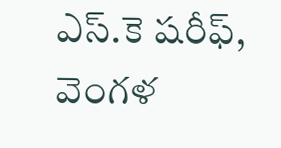ఎస్.కె షరీఫ్, వెంగళ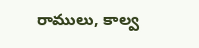రాములు, కాల్వ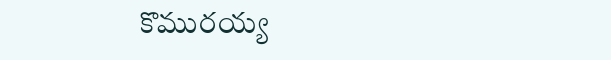కొమురయ్య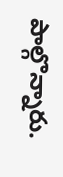పాల్గొన్నారు.